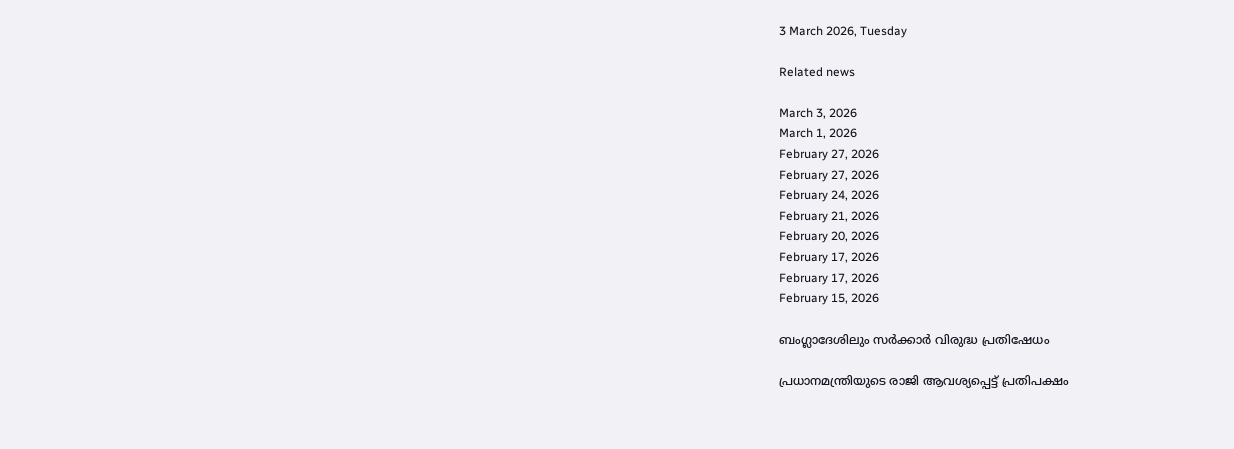3 March 2026, Tuesday

Related news

March 3, 2026
March 1, 2026
February 27, 2026
February 27, 2026
February 24, 2026
February 21, 2026
February 20, 2026
February 17, 2026
February 17, 2026
February 15, 2026

ബംഗ്ലാദേശിലും സര്‍ക്കാര്‍ വിരുദ്ധ പ്രതിഷേധം

പ്രധാനമന്ത്രിയുടെ രാജി ആവശ്യപ്പെട്ട് പ്രതിപക്ഷം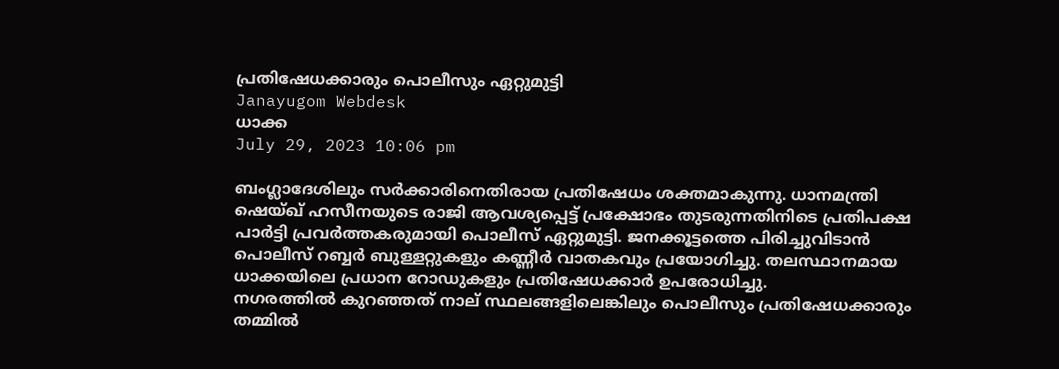പ്രതിഷേധക്കാരും പൊലീസും ഏറ്റുമുട്ടി
Janayugom Webdesk
ധാക്ക
July 29, 2023 10:06 pm

ബംഗ്ലാദേശിലും സര്‍ക്കാരിനെതിരായ പ്രതിഷേധം ശക്തമാകുന്നു. ധാനമന്ത്രി ഷെയ്ഖ് ഹസീനയുടെ രാജി ആവശ്യപ്പെട്ട് പ്രക്ഷോഭം തുടരുന്നതിനിടെ പ്രതിപക്ഷ പാര്‍ട്ടി പ്രവർത്തകരുമായി പൊലീസ് ഏറ്റുമുട്ടി. ജനക്കൂട്ടത്തെ പിരിച്ചുവിടാന്‍ പൊലീസ് റബ്ബർ ബുള്ളറ്റുകളും കണ്ണീർ വാതകവും പ്രയോഗിച്ചു. തലസ്ഥാനമായ ധാക്കയിലെ പ്രധാന റോഡുകളും പ്രതിഷേധക്കാര്‍ ഉപരോധിച്ചു.
നഗരത്തിൽ കുറഞ്ഞത് നാല് സ്ഥലങ്ങളിലെങ്കിലും പൊലീസും പ്രതിഷേധക്കാരും തമ്മിൽ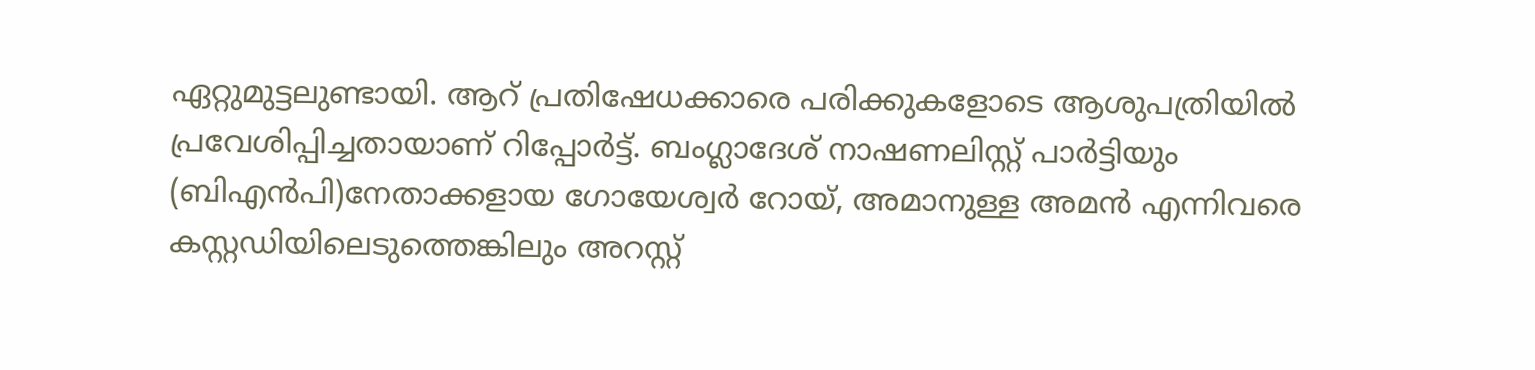ഏറ്റുമുട്ടലുണ്ടായി. ആറ് പ്രതിഷേധക്കാരെ പരിക്കുകളോടെ ആശുപത്രിയിൽ പ്രവേശിപ്പിച്ചതായാണ് റിപ്പോര്‍ട്ട്. ബംഗ്ലാദേശ് നാഷണലിസ്റ്റ് പാർട്ടിയും (ബിഎൻപി)നേതാക്കളായ ഗോയേശ്വർ റോയ്, അമാനുള്ള അമൻ എന്നിവരെ കസ്റ്റഡിയിലെടുത്തെങ്കിലും അറസ്റ്റ്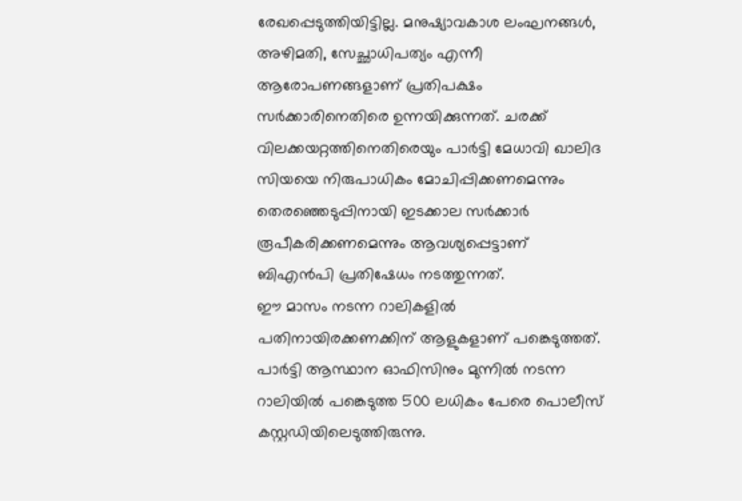രേഖപ്പെടുത്തിയിട്ടില്ല. മനുഷ്യാവകാശ ലംഘനങ്ങൾ, അഴിമതി, സേച്ഛാധിപത്യം എന്നീ ആരോപണങ്ങളാണ് പ്രതിപക്ഷം സര്‍ക്കാരിനെതിരെ ഉന്നയിക്കുന്നത്. ചരക്ക് വിലക്കയറ്റത്തിനെതിരെയും പാർട്ടി മേധാവി ഖാലിദ സിയയെ നിരുപാധികം മോചിപ്പിക്കണമെന്നും തെരഞ്ഞെടുപ്പിനായി ഇടക്കാല സർക്കാർ രൂപീകരിക്കണമെന്നും ആവശ്യപ്പെട്ടാണ് ബിഎൻപി പ്രതിഷേധം നടത്തുന്നത്.
ഈ മാസം നടന്ന റാലികളിൽ പതിനായിരക്കണക്കിന് ആളുകളാണ് പങ്കെടുത്തത്. പാര്‍ട്ടി ആസ്ഥാന ഓഫിസിനും മുന്നില്‍ നടന്ന റാലിയില്‍ പങ്കെടുത്ത 500 ലധികം പേരെ പൊലീസ് കസ്റ്റഡിയിലെടുത്തിരുന്നു.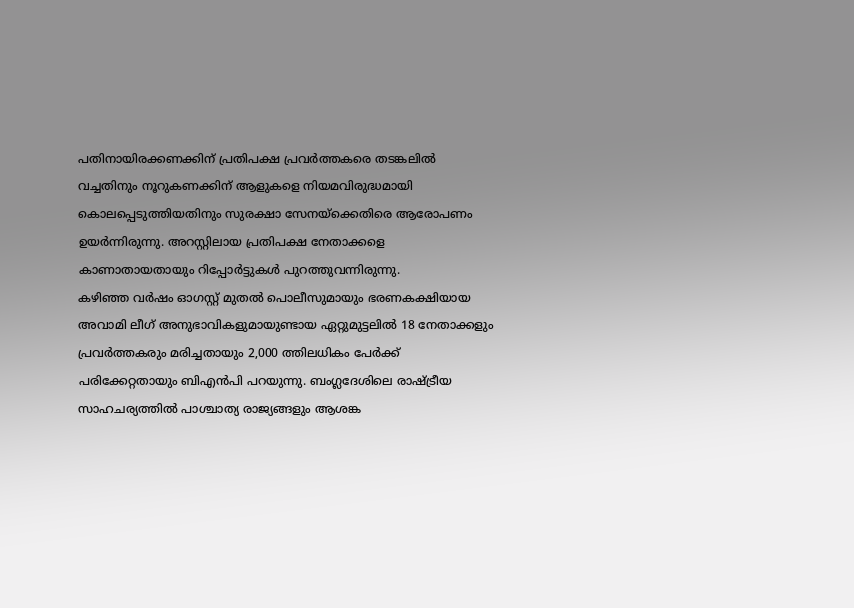പതിനായിരക്കണക്കിന് പ്രതിപക്ഷ പ്രവർത്തകരെ തടങ്കലിൽ വച്ചതിനും നൂറുകണക്കിന് ആളുകളെ നിയമവിരുദ്ധമായി കൊലപ്പെടുത്തിയതിനും സുരക്ഷാ സേനയ്ക്കെതിരെ ആരോപണം ഉയര്‍ന്നിരുന്നു. അറസ്റ്റിലായ പ്രതിപക്ഷ നേതാക്കളെ കാണാതായതായും റിപ്പോര്‍ട്ടുകള്‍ പുറത്തുവന്നിരുന്നു.
കഴിഞ്ഞ വർഷം ഓഗസ്റ്റ് മുതൽ പൊലീസുമായും ഭരണകക്ഷിയായ അവാമി ലീഗ് അനുഭാവികളുമായുണ്ടായ ഏറ്റുമുട്ടലിൽ 18 നേതാക്കളും പ്രവർത്തകരും മരിച്ചതായും 2,000 ത്തിലധികം പേർക്ക് പരിക്കേറ്റതായും ബിഎൻപി പറയുന്നു. ബംഗ്ലദേശിലെ രാഷ്ട്രീയ സാഹചര്യത്തില്‍ പാശ്ചാത്യ രാജ്യങ്ങളും ആശങ്ക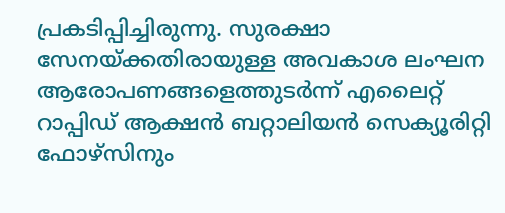പ്രകടിപ്പിച്ചിരുന്നു. സുരക്ഷാ സേനയ്ക്കതിരായുള്ള അവകാശ ലംഘന ആരോപണങ്ങളെത്തുടര്‍ന്ന് എലൈറ്റ് റാപ്പിഡ് ആക്ഷൻ ബറ്റാലിയൻ സെക്യൂരിറ്റി ഫോഴ്‌സിനും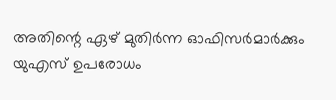അതിന്റെ ഏഴ് മുതിർന്ന ഓഫിസർമാർക്കും യുഎസ് ഉപരോധം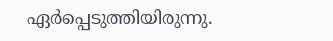ഏർപ്പെടുത്തിയിരുന്നു.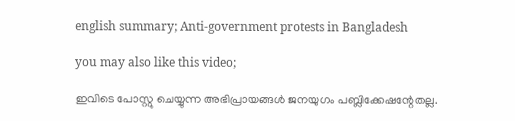english summary; Anti-government protests in Bangladesh

you may also like this video;

ഇവിടെ പോസ്റ്റു ചെയ്യുന്ന അഭിപ്രായങ്ങള്‍ ജനയുഗം പബ്ലിക്കേഷന്റേതല്ല.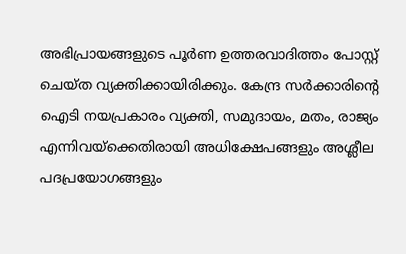അഭിപ്രായങ്ങളുടെ പൂര്‍ണ ഉത്തരവാദിത്തം പോസ്റ്റ് ചെയ്ത വ്യക്തിക്കായിരിക്കും. കേന്ദ്ര സര്‍ക്കാരിന്റെ ഐടി നയപ്രകാരം വ്യക്തി, സമുദായം, മതം, രാജ്യം എന്നിവയ്‌ക്കെതിരായി അധിക്ഷേപങ്ങളും അശ്ലീല പദപ്രയോഗങ്ങളും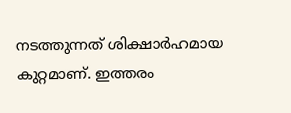നടത്തുന്നത് ശിക്ഷാര്‍ഹമായ കുറ്റമാണ്. ഇത്തരം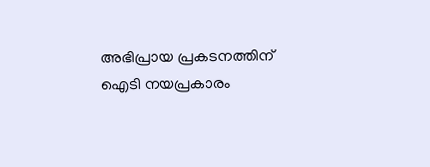അഭിപ്രായ പ്രകടനത്തിന് ഐടി നയപ്രകാരം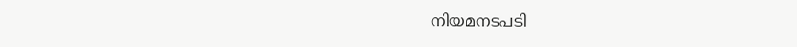നിയമനടപടി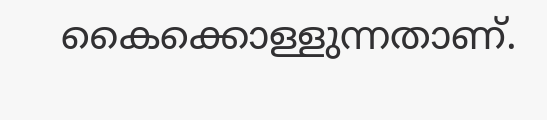കൈക്കൊള്ളുന്നതാണ്.